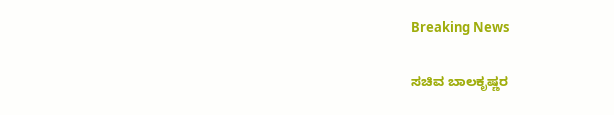Breaking News

ಸಚಿವ ಬಾಲಕೃಷ್ಣರ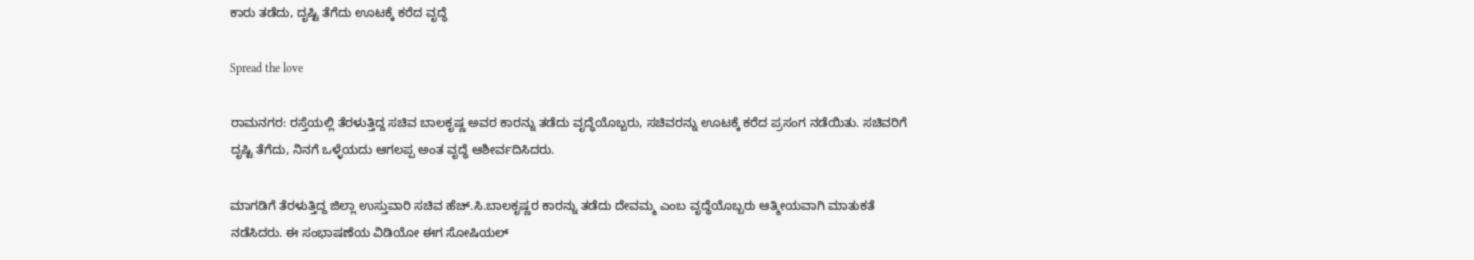ಕಾರು ತಡೆದು, ದೃಷ್ಟಿ ತೆಗೆದು ಊಟಕ್ಕೆ ಕರೆದ ವೃದ್ಧೆ

Spread the love

ರಾಮನಗರ: ರಸ್ತೆಯಲ್ಲಿ ತೆರಳುತ್ತಿದ್ದ ಸಚಿವ ಬಾಲಕೃಷ್ಣ ಅವರ ಕಾರನ್ನು ತಡೆದು ವೃದ್ಧೆಯೊಬ್ಬರು, ಸಚಿವರನ್ನು ಊಟಕ್ಕೆ ಕರೆದ ಪ್ರಸಂಗ ನಡೆಯಿತು. ಸಚಿವರಿಗೆ ದೃಷ್ಟಿ ತೆಗೆದು, ನಿನಗೆ ಒಳ್ಳೆಯದು ಆಗಲಪ್ಪ ಅಂತ ವೃದ್ಧೆ ಆಶೀರ್ವದಿಸಿದರು.

ಮಾಗಡಿಗೆ ತೆರಳುತ್ತಿದ್ದ ಜಿಲ್ಲಾ ಉಸ್ತುವಾರಿ ಸಚಿವ ಹೆಚ್.ಸಿ.ಬಾಲಕೃಷ್ಣರ ಕಾರನ್ನು ತಡೆದು ದೇವಮ್ಮ ಎಂಬ ವೃದ್ಧೆಯೊಬ್ಬರು ಆತ್ಮೀಯವಾಗಿ ಮಾತುಕತೆ ನಡೆಸಿದರು. ಈ ಸಂಭಾಷಣೆಯ ವಿಡಿಯೋ ಈಗ ಸೋಷಿಯಲ್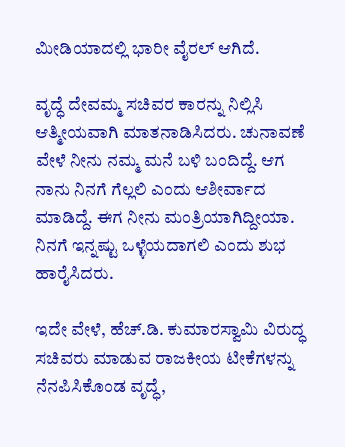ಮೀಡಿಯಾದಲ್ಲಿ ಭಾರೀ ವೈರಲ್ ಆಗಿದೆ.

ವೃದ್ಧೆ ದೇವಮ್ಮ ಸಚಿವರ ಕಾರನ್ನು ನಿಲ್ಲಿಸಿ ಆತ್ಮೀಯವಾಗಿ ಮಾತನಾಡಿಸಿದರು. ಚುನಾವಣೆ ವೇಳೆ ನೀನು ನಮ್ಮ ಮನೆ ಬಳಿ ಬಂದಿದ್ದೆ. ಆಗ ನಾನು ನಿನಗೆ ಗೆಲ್ಲಲಿ ಎಂದು ಆಶೀರ್ವಾದ ಮಾಡಿದ್ದೆ. ಈಗ ನೀನು ಮಂತ್ರಿಯಾಗಿದ್ದೀಯಾ. ನಿನಗೆ ಇನ್ನಷ್ಟು ಒಳ್ಳೆಯದಾಗಲಿ ಎಂದು ಶುಭ ಹಾರೈಸಿದರು.

ಇದೇ ವೇಳೆ, ಹೆಚ್.ಡಿ. ಕುಮಾರಸ್ವಾಮಿ ವಿರುದ್ಧ ಸಚಿವರು ಮಾಡುವ ರಾಜಕೀಯ ಟೀಕೆಗಳನ್ನು ನೆನಪಿಸಿಕೊಂಡ ವೃದ್ಧೆ,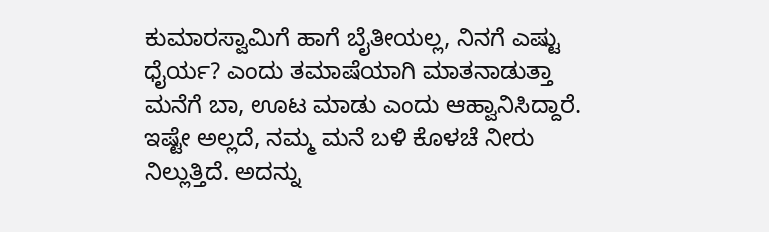ಕುಮಾರಸ್ವಾಮಿಗೆ ಹಾಗೆ ಬೈತೀಯಲ್ಲ, ನಿನಗೆ ಎಷ್ಟು ಧೈರ್ಯ? ಎಂದು ತಮಾಷೆಯಾಗಿ ಮಾತನಾಡುತ್ತಾ ಮನೆಗೆ ಬಾ, ಊಟ ಮಾಡು ಎಂದು ಆಹ್ವಾನಿಸಿದ್ದಾರೆ. ಇಷ್ಟೇ ಅಲ್ಲದೆ, ನಮ್ಮ ಮನೆ ಬಳಿ ಕೊಳಚೆ ನೀರು ನಿಲ್ಲುತ್ತಿದೆ. ಅದನ್ನು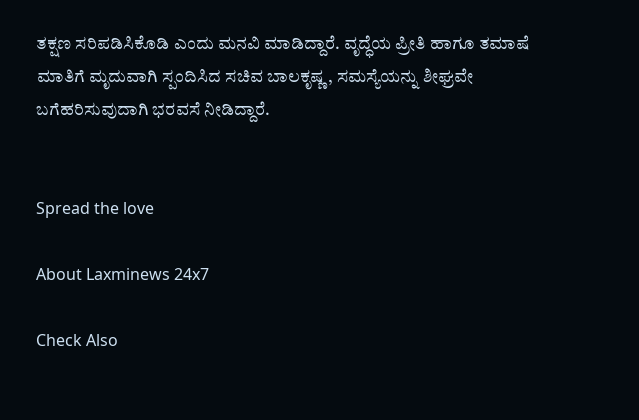ತಕ್ಷಣ ಸರಿಪಡಿಸಿಕೊಡಿ ಎಂದು ಮನವಿ ಮಾಡಿದ್ದಾರೆ. ವೃದ್ಧೆಯ ಪ್ರೀತಿ ಹಾಗೂ ತಮಾಷೆ ಮಾತಿಗೆ ಮೃದುವಾಗಿ ಸ್ಪಂದಿಸಿದ ಸಚಿವ ಬಾಲಕೃಷ್ಣ, ಸಮಸ್ಯೆಯನ್ನು ಶೀಘ್ರವೇ ಬಗೆಹರಿಸುವುದಾಗಿ ಭರವಸೆ ನೀಡಿದ್ದಾರೆ.


Spread the love

About Laxminews 24x7

Check Also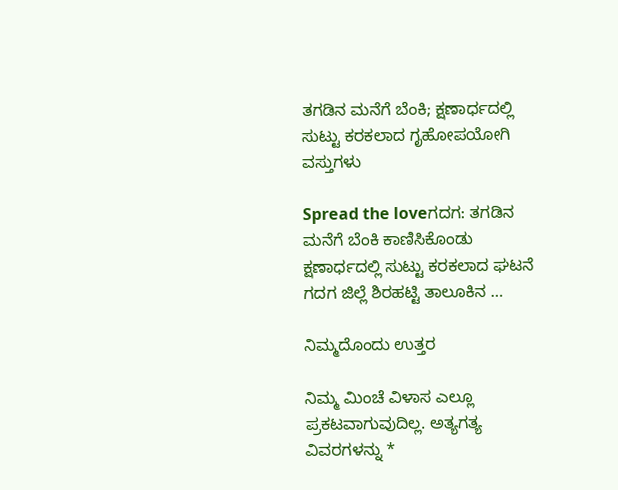ತಗಡಿನ ಮನೆಗೆ ಬೆಂಕಿ; ಕ್ಷಣಾರ್ಧದಲ್ಲಿ ಸುಟ್ಟು ಕರಕಲಾದ ಗೃಹೋಪಯೋಗಿ ವಸ್ತುಗಳು

Spread the loveಗದಗ: ತಗಡಿನ ಮನೆಗೆ ಬೆಂಕಿ ಕಾಣಿಸಿಕೊಂಡು ಕ್ಷಣಾರ್ಧದಲ್ಲಿ ಸುಟ್ಟು ಕರಕಲಾದ ಘಟನೆ ಗದಗ ಜಿಲ್ಲೆ ಶಿರಹಟ್ಟಿ ತಾಲೂಕಿನ …

ನಿಮ್ಮದೊಂದು ಉತ್ತರ

ನಿಮ್ಮ ಮಿಂಚೆ ವಿಳಾಸ ಎಲ್ಲೂ ಪ್ರಕಟವಾಗುವುದಿಲ್ಲ. ಅತ್ಯಗತ್ಯ ವಿವರಗಳನ್ನು *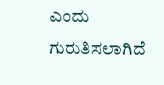ಎಂದು ಗುರುತಿಸಲಾಗಿದೆ